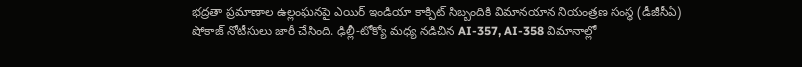భద్రతా ప్రమాణాల ఉల్లంఘనపై ఎయిర్ ఇండియా కాక్పిట్ సిబ్బందికి విమానయాన నియంత్రణ సంస్థ (డీజీసీఏ) షోకాజ్ నోటీసులు జారీ చేసింది. ఢిల్లీ-టోక్యో మధ్య నడిచిన AI-357, AI-358 విమానాల్లో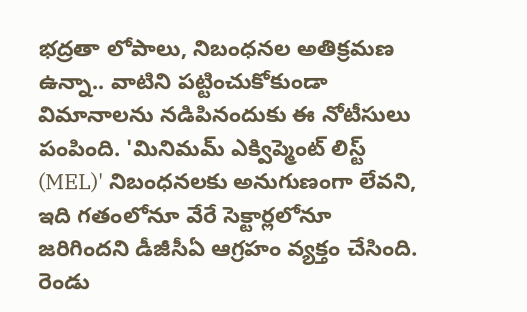భద్రతా లోపాలు, నిబంధనల అతిక్రమణ ఉన్నా.. వాటిని పట్టించుకోకుండా విమానాలను నడిపినందుకు ఈ నోటీసులు పంపింది. 'మినిమమ్ ఎక్విప్మెంట్ లిస్ట్ (MEL)' నిబంధనలకు అనుగుణంగా లేవని, ఇది గతంలోనూ వేరే సెక్టార్లలోనూ జరిగిందని డీజీసీఏ ఆగ్రహం వ్యక్తం చేసింది. రెండు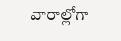వారాల్లోగా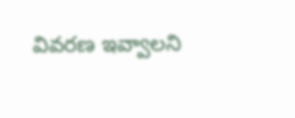వివరణ ఇవ్వాలని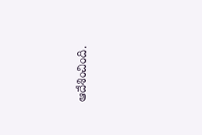ఆదేశించింది.